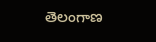తెలంగాణ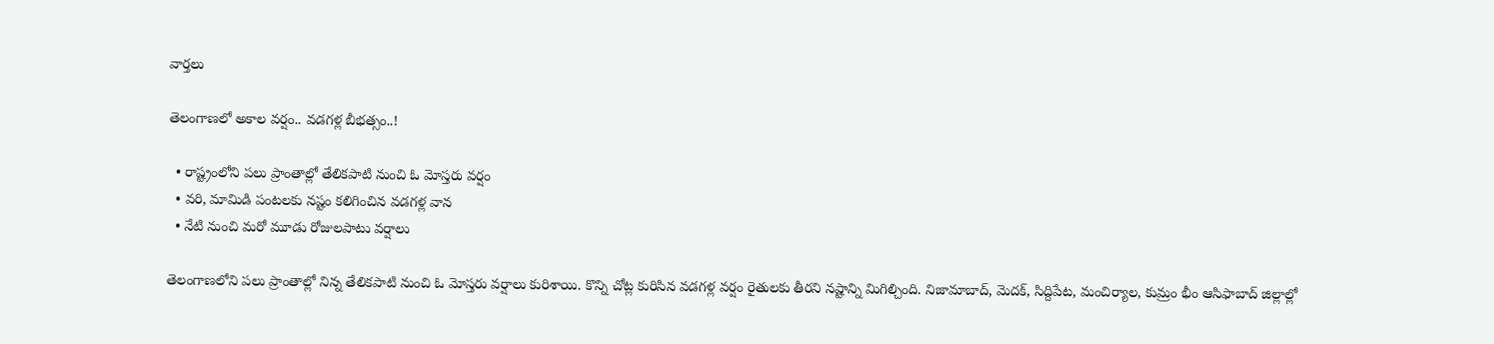వార్తలు

తెలంగాణలో అకాల వర్షం.. వడగళ్ల బీభత్సం..!

  • రాష్ట్రంలోని పలు ప్రాంతాల్లో తేలికపాటి నుంచి ఓ మోస్తరు వర్షం
  • వరి, మామిడి పంటలకు నష్టం కలిగించిన వడగళ్ల వాన
  • నేటి నుంచి మరో మూడు రోజులపాటు వర్షాలు

తెలంగాణలోని పలు ప్రాంతాల్లో నిన్న తేలికపాటి నుంచి ఓ మోస్తరు వర్షాలు కురిశాయి. కొన్ని చోట్ల కురిసిన వడగళ్ల వర్షం రైతులకు తీరని నష్టాన్ని మిగిల్చింది. నిజామాబాద్, మెదక్, సిద్దిపేట, మంచిర్యాల, కుమ్రం భీం ఆసిఫాబాద్ జిల్లాల్లో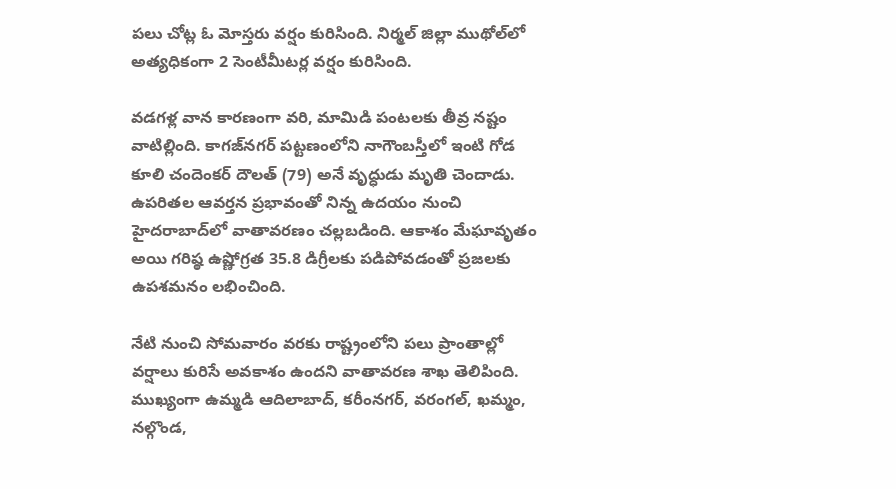పలు చోట్ల ఓ మోస్తరు వర్షం కురిసింది. నిర్మల్ జిల్లా ముథోల్‌లో అత్యధికంగా 2 సెంటీమీటర్ల వర్షం కురిసింది.

వడగళ్ల వాన కారణంగా వరి, మామిడి పంటలకు తీవ్ర నష్టం వాటిల్లింది. కాగజ్‌నగర్ పట్టణంలోని నాగౌంబస్తీలో ఇంటి గోడ కూలి చందెంకర్ దౌలత్ (79) అనే వృద్ధుడు మృతి చెందాడు. ఉపరితల ఆవర్తన ప్రభావంతో నిన్న ఉదయం నుంచి హైదరాబాద్‌లో వాతావరణం చల్లబడింది. ఆకాశం మేఘావృతం అయి గరిష్ఠ ఉష్ణోగ్రత 35.8 డిగ్రీలకు పడిపోవడంతో ప్రజలకు ఉపశమనం లభించింది.

నేటి నుంచి సోమవారం వరకు రాష్ట్రంలోని పలు ప్రాంతాల్లో వర్షాలు కురిసే అవకాశం ఉందని వాతావరణ శాఖ తెలిపింది. ముఖ్యంగా ఉమ్మడి ఆదిలాబాద్, కరీంనగర్, వరంగల్, ఖమ్మం, నల్గొండ,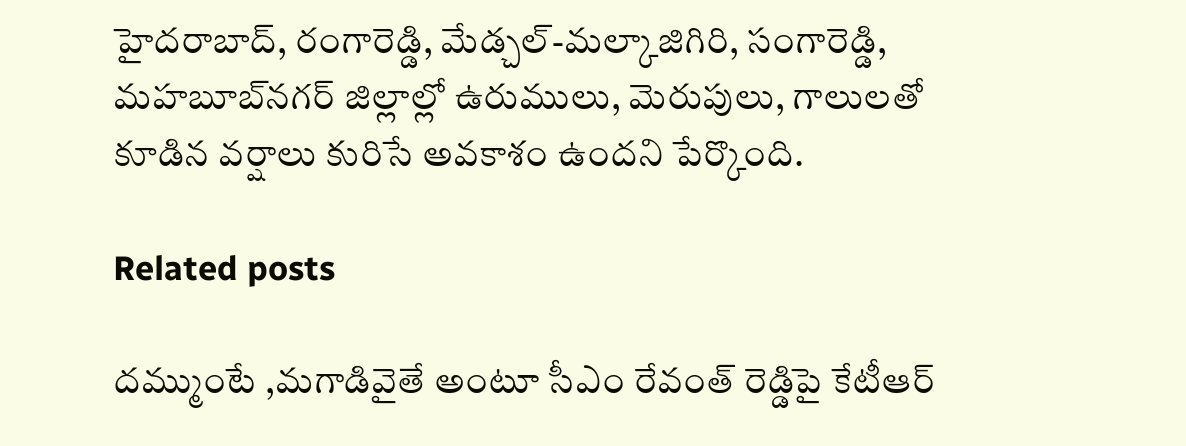హైదరాబాద్, రంగారెడ్డి, మేడ్చల్-మల్కాజిగిరి, సంగారెడ్డి, మహబూబ్‌నగర్ జిల్లాల్లో ఉరుములు, మెరుపులు, గాలులతో కూడిన వర్షాలు కురిసే అవకాశం ఉందని పేర్కొంది.

Related posts

దమ్ముంటే ,మగాడివైతే అంటూ సీఎం రేవంత్ రెడ్డిపై కేటీఆర్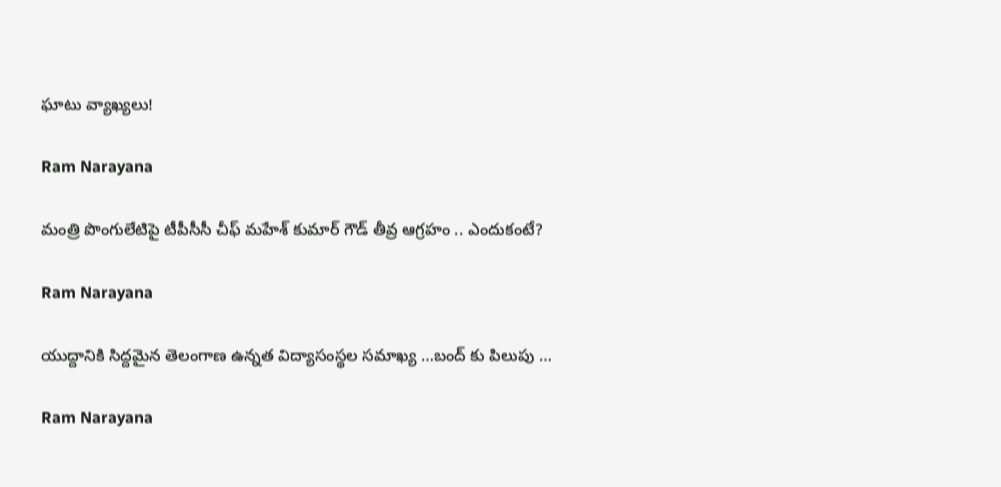ఘాటు వ్యాఖ్యలు!

Ram Narayana

మంత్రి పొంగులేటిపై టీపీసీసీ చీఫ్ మహేశ్ కుమార్ గౌడ్ తీవ్ర ఆగ్రహం .. ఎందుకంటే?

Ram Narayana

యుద్దానికి సిద్దమైన తెలంగాణ ఉన్నత విద్యాసంస్థల సమాఖ్య …బంద్ కు పిలుపు …

Ram Narayana